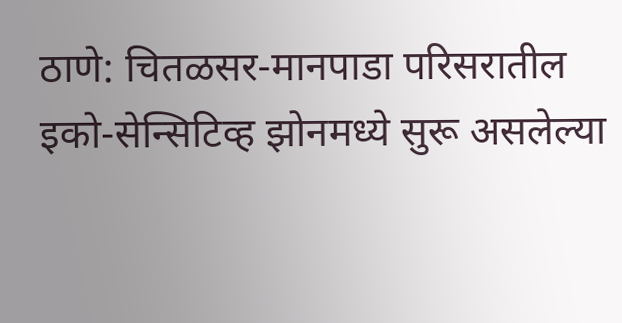ठाणे: चितळसर-मानपाडा परिसरातील इको-सेन्सिटिव्ह झोनमध्ये सुरू असलेल्या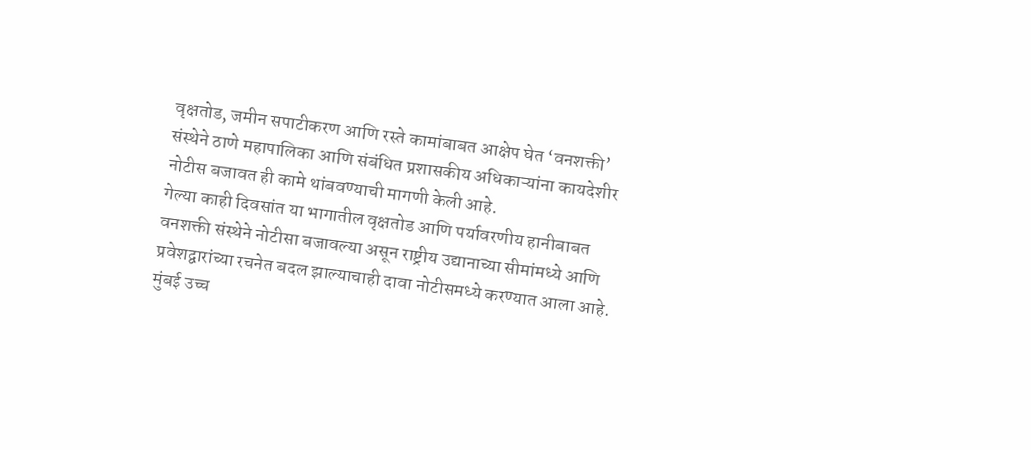वृक्षतोड, जमीन सपाटीकरण आणि रस्ते कामांबाबत आक्षेप घेत ‘वनशक्ती’ संस्थेने ठाणे महापालिका आणि संबंधित प्रशासकीय अधिकाऱ्यांना कायदेशीर नोटीस बजावत ही कामे थांबवण्याची मागणी केली आहे.
गेल्या काही दिवसांत या भागातील वृक्षतोड आणि पर्यावरणीय हानीबाबत वनशक्ती संस्थेने नोटीसा बजावल्या असून राष्ट्रीय उद्यानाच्या सीमांमध्ये आणि प्रवेशद्वारांच्या रचनेत बदल झाल्याचाही दावा नोटीसमध्ये करण्यात आला आहे.
मुंबई उच्च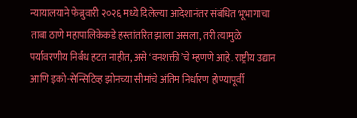न्यायालयाने फेब्रुवारी २०२६ मध्ये दिलेल्या आदेशानंतर संबंधित भूभागाचा ताबा ठाणे महापालिकेकडे हस्तांतरित झाला असला, तरी त्यामुळे पर्यावरणीय निर्बंध हटत नाहीत, असे ‘वनशक्ती’चे म्हणणे आहे. राष्ट्रीय उद्यान आणि इको-सेन्सिटिव्ह झोनच्या सीमांचे अंतिम निर्धारण होण्यापूर्वी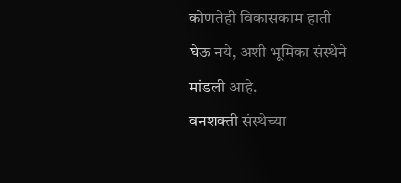कोणतेही विकासकाम हाती घेऊ नये, अशी भूमिका संस्थेने मांडली आहे.
वनशक्ती संस्थेच्या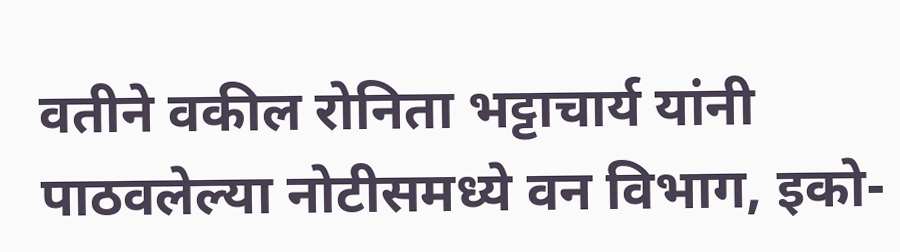वतीने वकील रोनिता भट्टाचार्य यांनी पाठवलेल्या नोटीसमध्ये वन विभाग, इको-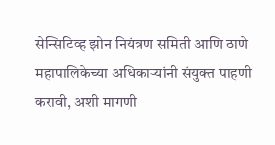सेन्सिटिव्ह झोन नियंत्रण समिती आणि ठाणे महापालिकेच्या अधिकाऱ्यांनी संयुक्त पाहणी करावी, अशी मागणी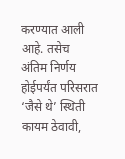करण्यात आली आहे. तसेच अंतिम निर्णय होईपर्यंत परिसरात ‘जैसे थे’ स्थिती कायम ठेवावी,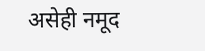असेही नमूद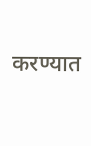करण्यात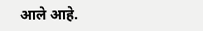आले आहे.